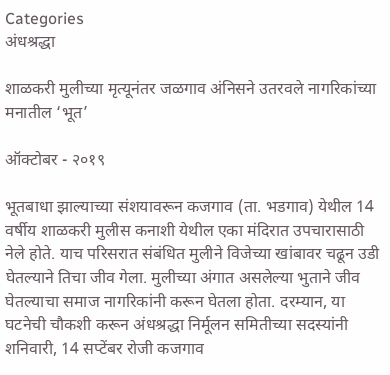Categories
अंधश्रद्धा

शाळकरी मुलीच्या मृत्यूनंतर जळगाव अंनिसने उतरवले नागरिकांच्या मनातील ‘भूत’

ऑक्टोबर - २०१९

भूतबाधा झाल्याच्या संशयावरून कजगाव (ता. भडगाव) येथील 14 वर्षीय शाळकरी मुलीस कनाशी येथील एका मंदिरात उपचारासाठी नेले होते. याच परिसरात संबंधित मुलीने विजेच्या खांबावर चढून उडी घेतल्याने तिचा जीव गेला. मुलीच्या अंगात असलेल्या भुताने जीव घेतल्याचा समाज नागरिकांनी करून घेतला होता. दरम्यान, या घटनेची चौकशी करून अंधश्रद्धा निर्मूलन समितीच्या सदस्यांनी शनिवारी, 14 सप्टेंबर रोजी कजगाव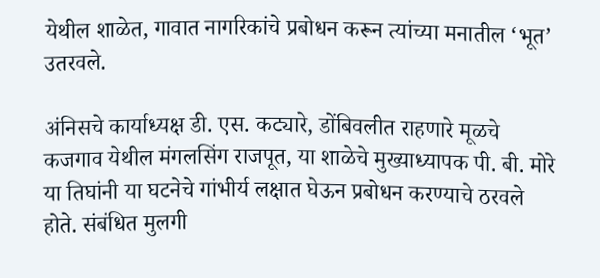येथील शाळेत, गावात नागरिकांचे प्रबोधन करून त्यांच्या मनातील ‘भूत’ उतरवले.

अंनिसचे कार्याध्यक्ष डी. एस. कट्यारे, डोंबिवलीत राहणारे मूळचे कजगाव येथील मंगलसिंग राजपूत, या शाळेचे मुख्याध्यापक पी. बी. मोरे या तिघांनी या घटनेचे गांभीर्य लक्षात घेऊन प्रबोधन करण्याचे ठरवले होते. संबंधित मुलगी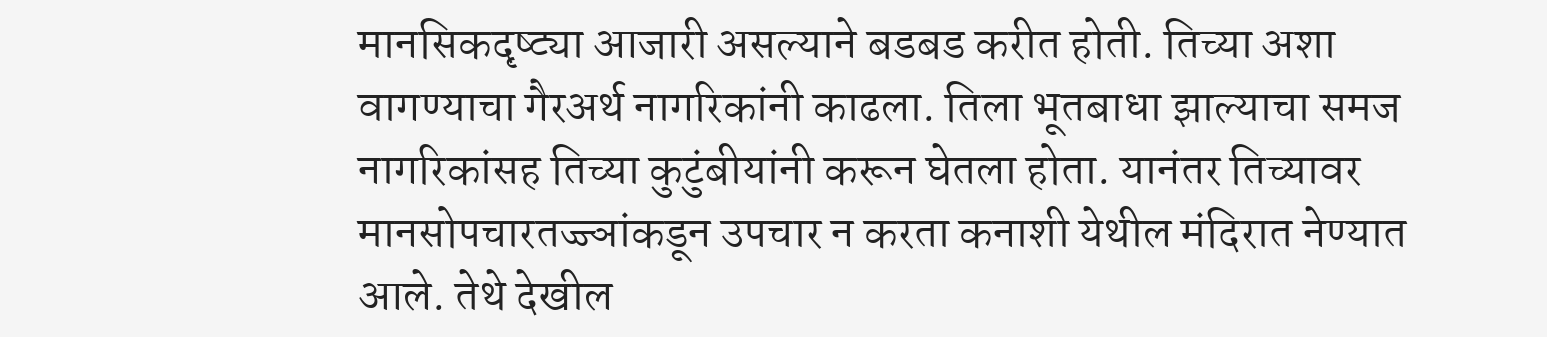मानसिकदृष्ट्या आजारी असल्याने बडबड करीत होती. तिच्या अशा वागण्याचा गैरअर्थ नागरिकांनी काढला. तिला भूतबाधा झाल्याचा समज नागरिकांसह तिच्या कुटुंबीयांनी करून घेतला होता. यानंतर तिच्यावर मानसोपचारतज्ज्ञांकडून उपचार न करता कनाशी येथील मंदिरात नेण्यात आले. तेथे देखील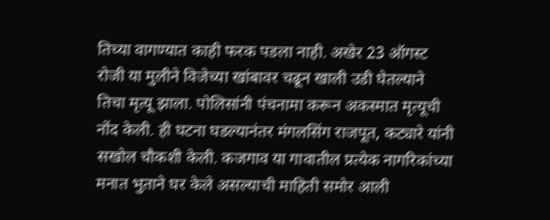तिच्या वागण्यात काही फरक पडला नाही. अखेर 23 ऑगस्ट रोजी या मुलीने विजेच्या खांबावर चढून खाली उडी घेतल्याने तिचा मृत्यू झाला. पोलिसांनी पंचनामा करून अकस्मात मृत्यूची नोंद केली. ही घटना घडल्यानंतर मंगलसिंग राजपूत, कट्यारे यांनी सखोल चौकशी केली. कजगाव या गावातील प्रत्येक नागरिकांच्या मनात भुताने घर केले असल्याची माहिती समोर आली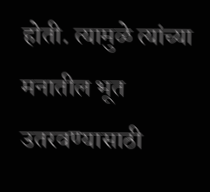होती. त्यामुळे त्यांच्या मनातील भूत उतरवण्यासाठी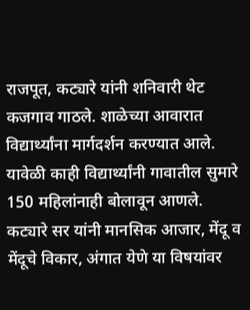राजपूत, कट्यारे यांनी शनिवारी थेट कजगाव गाठले. शाळेच्या आवारात विद्यार्थ्यांना मार्गदर्शन करण्यात आले. यावेळी काही विद्यार्थ्यांनी गावातील सुमारे 150 महिलांनाही बोलावून आणले. कट्यारे सर यांनी मानसिक आजार, मेंदू व मेंदूचे विकार, अंगात येणे या विषयांवर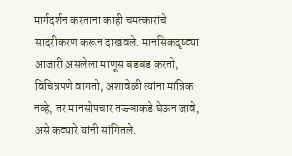मार्गदर्शन करताना काही चमत्कारांचे सादरीकरण करून दाखवले. मानसिकदृष्ट्या आजारी असलेला माणूस बडबड करतो, विचित्रपणे वागतो, अशावेळी त्यांना मांत्रिक नव्हे, तर मानसोपचार तज्ज्ञाकडे घेऊन जावे, असे कट्यारे यांनी सांगितले.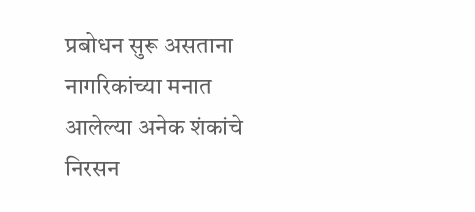प्रबोधन सुरू असताना नागरिकांच्या मनात आलेल्या अनेक शंकांचे निरसन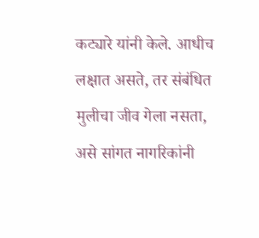कट्यारे यांनी केले. आधीच लक्षात असते, तर संबंधित मुलीचा जीव गेला नसता, असे सांगत नागरिकांनी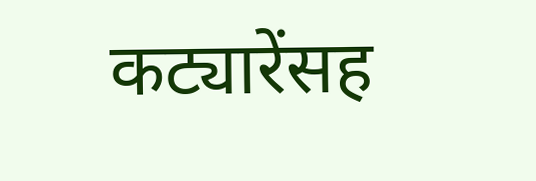कट्यारेंसह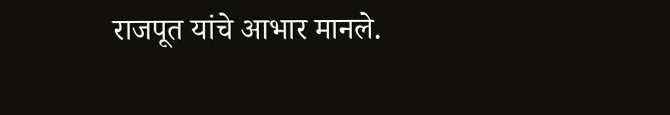राजपूत यांचे आभार मानले.